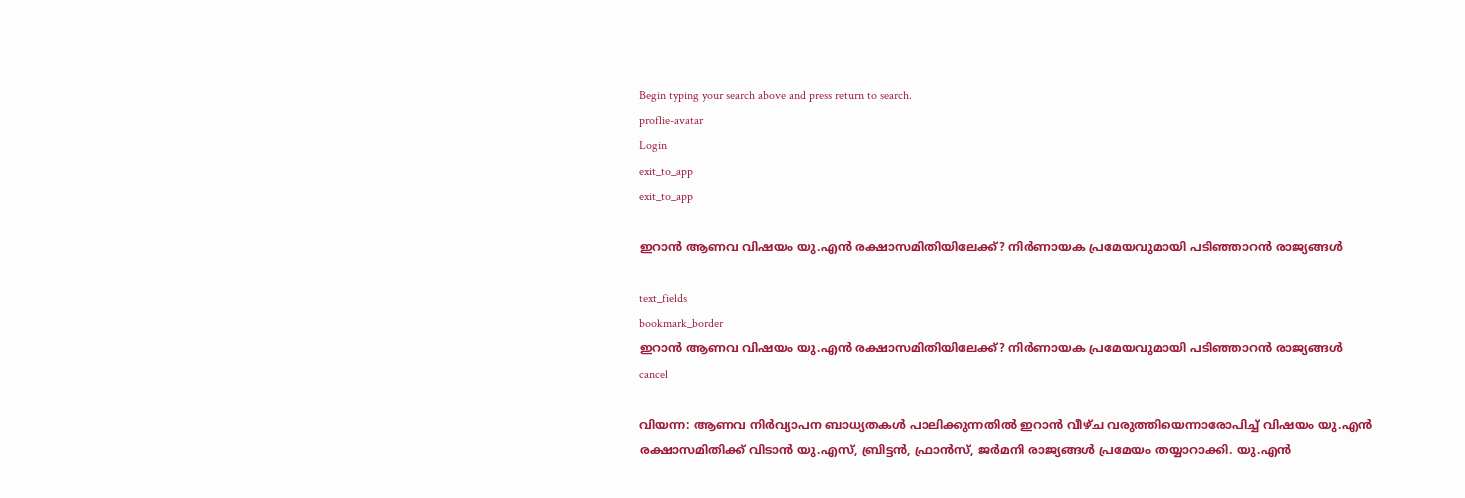Begin typing your search above and press return to search.
proflie-avatar
Login
exit_to_app
exit_to_app

ഇറാൻ ആണവ വിഷയം യു.എൻ രക്ഷാസമിതിയിലേക്ക്? നിർണായക പ്രമേയവുമായി പടിഞ്ഞാറൻ രാജ്യങ്ങൾ

text_fields
bookmark_border
ഇറാൻ ആണവ വിഷയം യു.എൻ രക്ഷാസമിതിയിലേക്ക്? നിർണായക പ്രമേയവുമായി പടിഞ്ഞാറൻ രാജ്യങ്ങൾ
cancel

വിയന്ന: ആണവ നിർവ്യാപന ബാധ്യതകൾ പാലിക്കുന്നതിൽ ഇറാൻ വീഴ്ച വരുത്തിയെന്നാരോപിച്ച് വിഷയം യു.എൻ രക്ഷാസമിതിക്ക് വിടാൻ യു.എസ്, ബ്രിട്ടൻ, ഫ്രാൻസ്, ജർമനി രാജ്യങ്ങൾ പ്രമേയം തയ്യാറാക്കി. യു.എൻ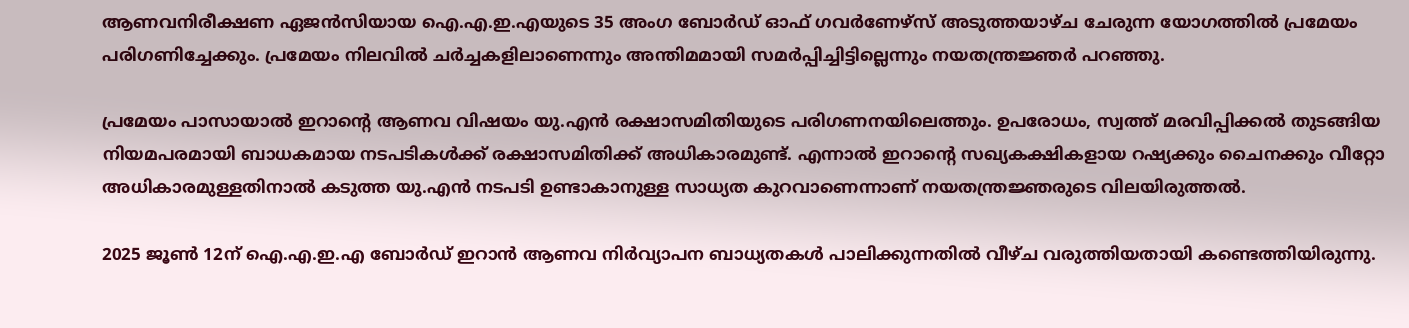ആണവനിരീക്ഷണ ഏജൻസിയായ ഐ.എ.ഇ.എയുടെ 35 അംഗ ബോർഡ് ഓഫ് ഗവർണേഴ്സ് അടുത്തയാഴ്ച ചേരുന്ന യോഗത്തിൽ പ്രമേയം പരിഗണിച്ചേക്കും. പ്രമേയം നിലവിൽ ചർച്ചകളിലാണെന്നും അന്തിമമായി സമർപ്പിച്ചിട്ടില്ലെന്നും നയതന്ത്രജ്ഞർ പറഞ്ഞു.

പ്രമേയം പാസായാൽ ഇറാന്റെ ആണവ വിഷയം യു.എൻ രക്ഷാസമിതിയുടെ പരിഗണനയിലെത്തും. ഉപരോധം, സ്വത്ത് മരവിപ്പിക്കൽ തുടങ്ങിയ നിയമപരമായി ബാധകമായ നടപടികൾക്ക് രക്ഷാസമിതിക്ക് അധികാരമുണ്ട്. എന്നാൽ ഇറാന്റെ സഖ്യകക്ഷികളായ റഷ്യക്കും ചൈനക്കും വീറ്റോ അധികാരമുള്ളതിനാൽ കടുത്ത യു.എൻ നടപടി ഉണ്ടാകാനുള്ള സാധ്യത കുറവാണെന്നാണ് നയതന്ത്രജ്ഞരുടെ വിലയിരുത്തൽ.

2025 ജൂൺ 12ന് ഐ.എ.ഇ.എ ബോർഡ് ഇറാൻ ആണവ നിർവ്യാപന ബാധ്യതകൾ പാലിക്കുന്നതിൽ വീഴ്ച വരുത്തിയതായി കണ്ടെത്തിയിരുന്നു.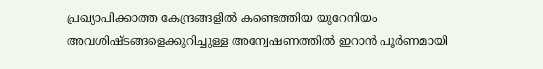പ്രഖ്യാപിക്കാത്ത കേന്ദ്രങ്ങളിൽ കണ്ടെത്തിയ യുറേനിയം അവശിഷ്ടങ്ങളെക്കുറിച്ചുള്ള അന്വേഷണത്തിൽ ഇറാൻ പൂർണമായി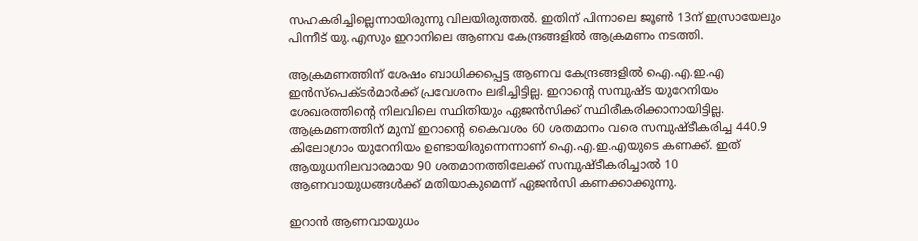സഹകരിച്ചില്ലെന്നായിരുന്നു വിലയിരുത്തൽ. ഇതിന് പിന്നാലെ ജൂൺ 13ന് ഇസ്രായേലും പിന്നീട് യു.എസും ഇറാനിലെ ആണവ കേന്ദ്രങ്ങളിൽ ആക്രമണം നടത്തി.

ആക്രമണത്തിന് ശേഷം ബാധിക്കപ്പെട്ട ആണവ കേന്ദ്രങ്ങളിൽ ഐ.എ.ഇ.എ ഇൻസ്പെക്ടർമാർക്ക് പ്രവേശനം ലഭിച്ചിട്ടില്ല. ഇറാന്റെ സമ്പുഷ്ട യുറേനിയം ശേഖരത്തിന്റെ നിലവിലെ സ്ഥിതിയും ഏജൻസിക്ക് സ്ഥിരീകരിക്കാനായിട്ടില്ല. ആക്രമണത്തിന് മുമ്പ് ഇറാന്റെ കൈവശം 60 ശതമാനം വരെ സമ്പുഷ്ടീകരിച്ച 440.9 കിലോഗ്രാം യുറേനിയം ഉണ്ടായിരുന്നെന്നാണ് ഐ.എ.ഇ.എയുടെ കണക്ക്. ഇത് ആയുധനിലവാരമായ 90 ശതമാനത്തിലേക്ക് സമ്പുഷ്ടീകരിച്ചാൽ 10 ആണവായുധങ്ങൾക്ക് മതിയാകുമെന്ന് ഏജൻസി കണക്കാക്കുന്നു.

ഇറാൻ ആണവായുധം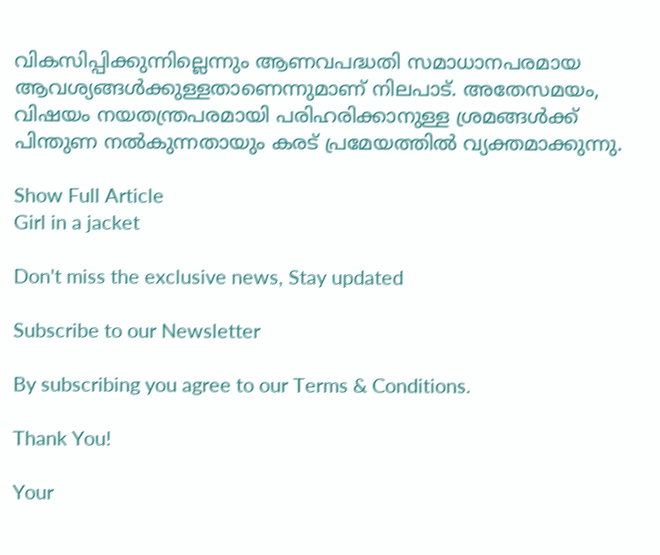വികസിപ്പിക്കുന്നില്ലെന്നും ആണവപദ്ധതി സമാധാനപരമായ ആവശ്യങ്ങൾക്കുള്ളതാണെന്നുമാണ് നിലപാട്. അതേസമയം, വിഷയം നയതന്ത്രപരമായി പരിഹരിക്കാനുള്ള ശ്രമങ്ങൾക്ക് പിന്തുണ നൽകുന്നതായും കരട് പ്രമേയത്തിൽ വ്യക്തമാക്കുന്നു.

Show Full Article
Girl in a jacket

Don't miss the exclusive news, Stay updated

Subscribe to our Newsletter

By subscribing you agree to our Terms & Conditions.

Thank You!

Your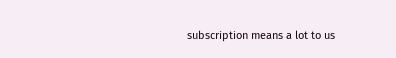subscription means a lot to us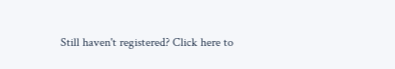Still haven't registered? Click here to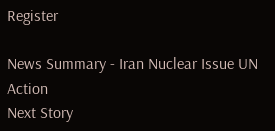Register

News Summary - Iran Nuclear Issue UN Action
Next Story